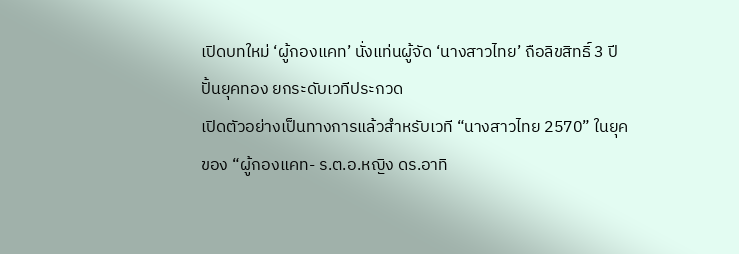เปิดบทใหม่ ‘ผู้กองแคท’ นั่งแท่นผู้จัด ‘นางสาวไทย’ ถือลิขสิทธิ์ 3 ปี ปั้นยุคทอง ยกระดับเวทีประกวด
เปิดตัวอย่างเป็นทางการแล้วสำหรับเวที “นางสาวไทย 2570” ในยุคของ “ผู้กองแคท- ร.ต.อ.หญิง ดร.อาทิ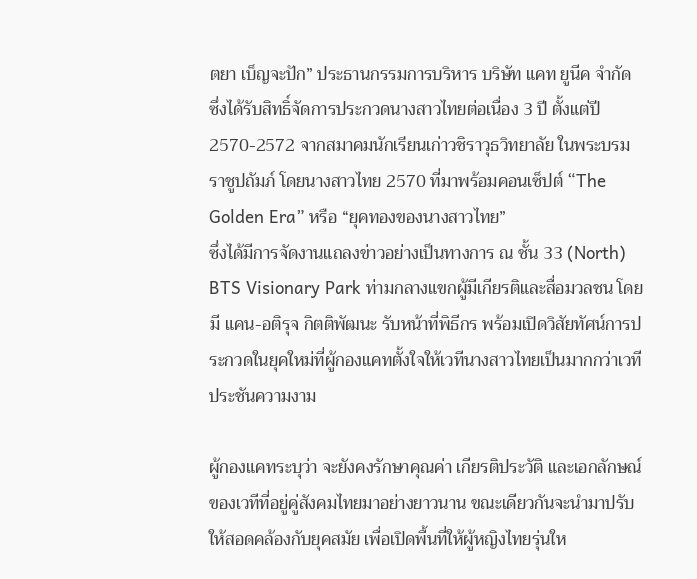ตยา เบ็ญจะปัก” ประธานกรรมการบริหาร บริษัท แคท ยูนีค จำกัด ซึ่งได้รับสิทธิ์จัดการประกวดนางสาวไทยต่อเนื่อง 3 ปี ตั้งแต่ปี 2570-2572 จากสมาคมนักเรียนเก่าวชิราวุธวิทยาลัย ในพระบรมราชูปถัมภ์ โดยนางสาวไทย 2570 ที่มาพร้อมคอนเซ็ปต์ “The Golden Era” หรือ “ยุคทองของนางสาวไทย”
ซึ่งได้มีการจัดงานแถลงข่าวอย่างเป็นทางการ ณ ชั้น 33 (North) BTS Visionary Park ท่ามกลางแขกผู้มีเกียรติและสื่อมวลชน โดยมี แคน-อติรุจ กิตติพัฒนะ รับหน้าที่พิธีกร พร้อมเปิดวิสัยทัศน์การประกวดในยุคใหม่ที่ผู้กองแคทตั้งใจให้เวทีนางสาวไทยเป็นมากกว่าเวทีประชันความงาม

ผู้กองแคทระบุว่า จะยังคงรักษาคุณค่า เกียรติประวัติ และเอกลักษณ์ของเวทีที่อยู่คู่สังคมไทยมาอย่างยาวนาน ขณะเดียวกันจะนำมาปรับให้สอดคล้องกับยุคสมัย เพื่อเปิดพื้นที่ให้ผู้หญิงไทยรุ่นให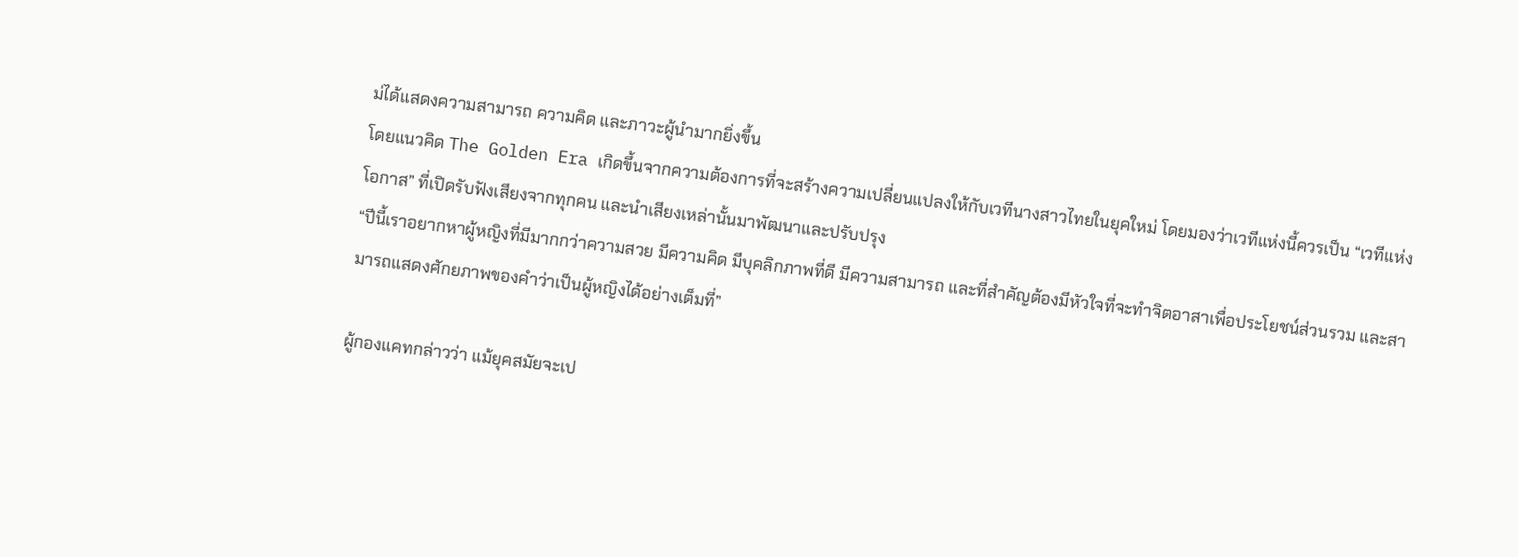ม่ได้แสดงความสามารถ ความคิด และภาวะผู้นำมากยิ่งขึ้น
โดยแนวคิด The Golden Era เกิดขึ้นจากความต้องการที่จะสร้างความเปลี่ยนแปลงให้กับเวทีนางสาวไทยในยุคใหม่ โดยมองว่าเวทีแห่งนี้ควรเป็น “เวทีแห่งโอกาส” ที่เปิดรับฟังเสียงจากทุกคน และนำเสียงเหล่านั้นมาพัฒนาและปรับปรุง
“ปีนี้เราอยากหาผู้หญิงที่มีมากกว่าความสวย มีความคิด มีบุคลิกภาพที่ดี มีความสามารถ และที่สำคัญต้องมีหัวใจที่จะทำจิตอาสาเพื่อประโยชน์ส่วนรวม และสามารถแสดงศักยภาพของคำว่าเป็นผู้หญิงได้อย่างเต็มที่”

ผู้กองแคทกล่าวว่า แม้ยุคสมัยจะเป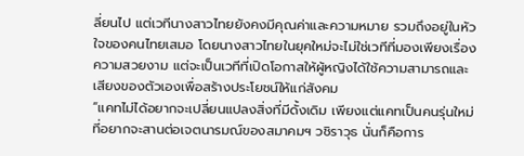ลี่ยนไป แต่เวทีนางสาวไทยยังคงมีคุณค่าและความหมาย รวมถึงอยู่ในหัวใจของคนไทยเสมอ โดยนางสาวไทยในยุคใหม่จะไม่ใช่เวทีที่มองเพียงเรื่องความสวยงาม แต่จะเป็นเวทีที่เปิดโอกาสให้ผู้หญิงได้ใช้ความสามารถและเสียงของตัวเองเพื่อสร้างประโยชน์ให้แก่สังคม
“แคทไม่ได้อยากจะเปลี่ยนแปลงสิ่งที่มีดั้งเดิม เพียงแต่แคทเป็นคนรุ่นใหม่ที่อยากจะสานต่อเจตนารมณ์ของสมาคมฯ วชิราวุธ นั่นก็คือการ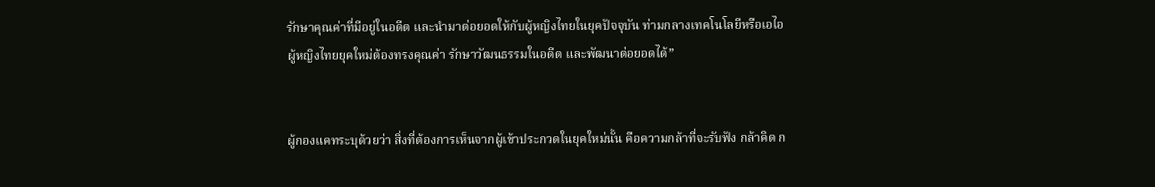รักษาคุณค่าที่มีอยู่ในอดีต และนำมาต่อยอดให้กับผู้หญิงไทยในยุคปัจจุบัน ท่ามกลางเทคโนโลยีหรือเอไอ ผู้หญิงไทยยุคใหม่ต้องทรงคุณค่า รักษาวัฒนธรรมในอดีต และพัฒนาต่อยอดได้”


ผู้กองแคทระบุด้วยว่า สิ่งที่ต้องการเห็นจากผู้เข้าประกวดในยุคใหม่นั้น คือความกล้าที่จะรับฟัง กล้าคิด ก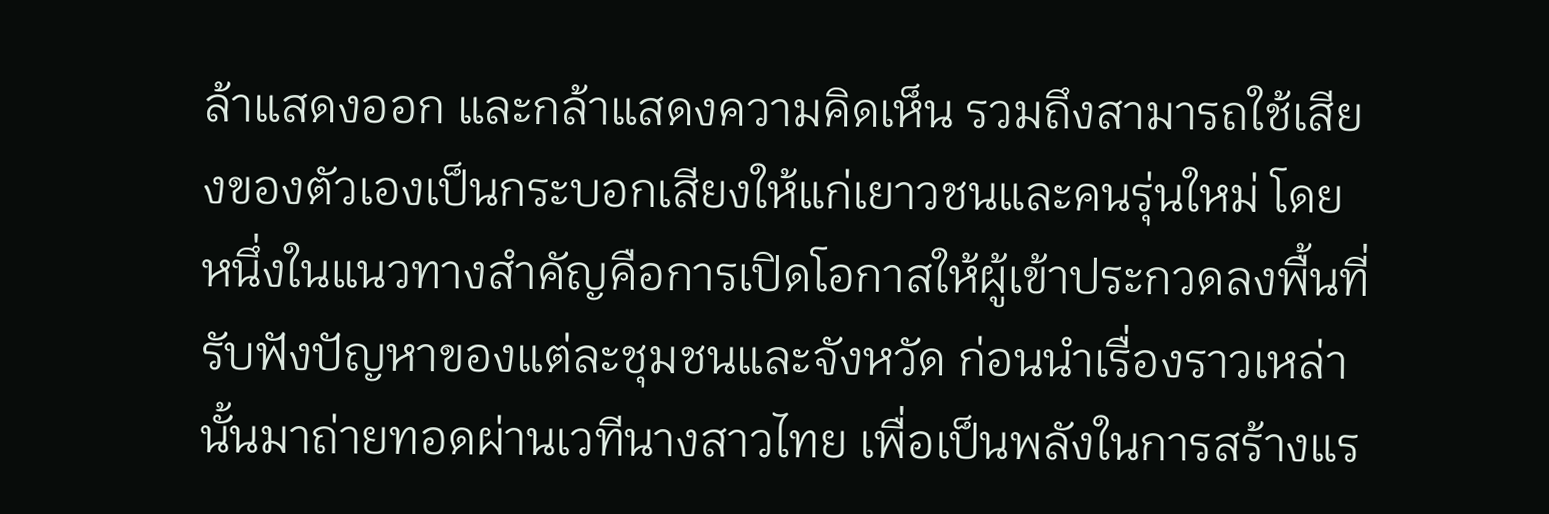ล้าแสดงออก และกล้าแสดงความคิดเห็น รวมถึงสามารถใช้เสียงของตัวเองเป็นกระบอกเสียงให้แก่เยาวชนและคนรุ่นใหม่ โดยหนึ่งในแนวทางสำคัญคือการเปิดโอกาสให้ผู้เข้าประกวดลงพื้นที่ รับฟังปัญหาของแต่ละชุมชนและจังหวัด ก่อนนำเรื่องราวเหล่านั้นมาถ่ายทอดผ่านเวทีนางสาวไทย เพื่อเป็นพลังในการสร้างแร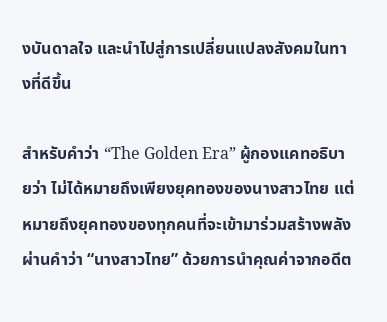งบันดาลใจ และนำไปสู่การเปลี่ยนแปลงสังคมในทางที่ดีขึ้น

สำหรับคำว่า “The Golden Era” ผู้กองแคทอธิบายว่า ไม่ได้หมายถึงเพียงยุคทองของนางสาวไทย แต่หมายถึงยุคทองของทุกคนที่จะเข้ามาร่วมสร้างพลังผ่านคำว่า “นางสาวไทย” ด้วยการนำคุณค่าจากอดีต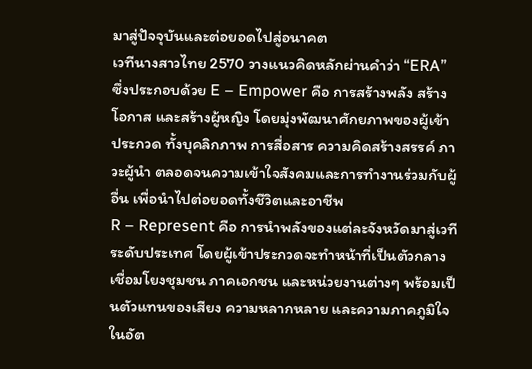มาสู่ปัจจุบันและต่อยอดไปสู่อนาคต
เวทีนางสาวไทย 2570 วางแนวคิดหลักผ่านคำว่า “ERA” ซึ่งประกอบด้วย E – Empower คือ การสร้างพลัง สร้างโอกาส และสร้างผู้หญิง โดยมุ่งพัฒนาศักยภาพของผู้เข้าประกวด ทั้งบุคลิกภาพ การสื่อสาร ความคิดสร้างสรรค์ ภาวะผู้นำ ตลอดจนความเข้าใจสังคมและการทำงานร่วมกับผู้อื่น เพื่อนำไปต่อยอดทั้งชีวิตและอาชีพ
R – Represent คือ การนำพลังของแต่ละจังหวัดมาสู่เวทีระดับประเทศ โดยผู้เข้าประกวดจะทำหน้าที่เป็นตัวกลางเชื่อมโยงชุมชน ภาคเอกชน และหน่วยงานต่างๆ พร้อมเป็นตัวแทนของเสียง ความหลากหลาย และความภาคภูมิใจในอัต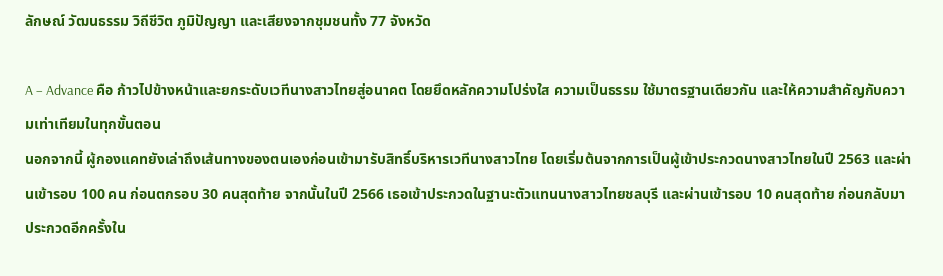ลักษณ์ วัฒนธรรม วิถีชีวิต ภูมิปัญญา และเสียงจากชุมชนทั้ง 77 จังหวัด

A – Advance คือ ก้าวไปข้างหน้าและยกระดับเวทีนางสาวไทยสู่อนาคต โดยยึดหลักความโปร่งใส ความเป็นธรรม ใช้มาตรฐานเดียวกัน และให้ความสำคัญกับความเท่าเทียมในทุกขั้นตอน
นอกจากนี้ ผู้กองแคทยังเล่าถึงเส้นทางของตนเองก่อนเข้ามารับสิทธิ์บริหารเวทีนางสาวไทย โดยเริ่มต้นจากการเป็นผู้เข้าประกวดนางสาวไทยในปี 2563 และผ่านเข้ารอบ 100 คน ก่อนตกรอบ 30 คนสุดท้าย จากนั้นในปี 2566 เธอเข้าประกวดในฐานะตัวแทนนางสาวไทยชลบุรี และผ่านเข้ารอบ 10 คนสุดท้าย ก่อนกลับมาประกวดอีกครั้งใน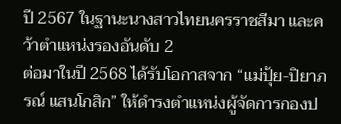ปี 2567 ในฐานะนางสาวไทยนครราชสีมา และคว้าตำแหน่งรองอันดับ 2
ต่อมาในปี 2568 ได้รับโอกาสจาก “แม่ปุ้ย-ปิยาภรณ์ แสนโกสิก” ให้ดำรงตำแหน่งผู้จัดการกองป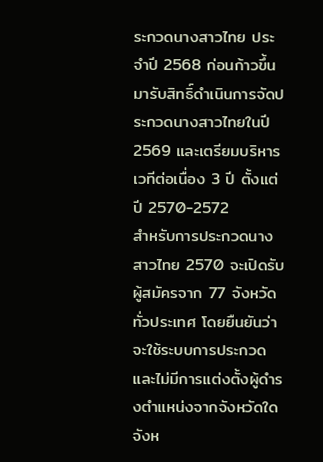ระกวดนางสาวไทย ประจำปี 2568 ก่อนก้าวขึ้นมารับสิทธิ์ดำเนินการจัดประกวดนางสาวไทยในปี 2569 และเตรียมบริหารเวทีต่อเนื่อง 3 ปี ตั้งแต่ปี 2570-2572
สำหรับการประกวดนางสาวไทย 2570 จะเปิดรับผู้สมัครจาก 77 จังหวัดทั่วประเทศ โดยยืนยันว่าจะใช้ระบบการประกวด และไม่มีการแต่งตั้งผู้ดำรงตำแหน่งจากจังหวัดใดจังห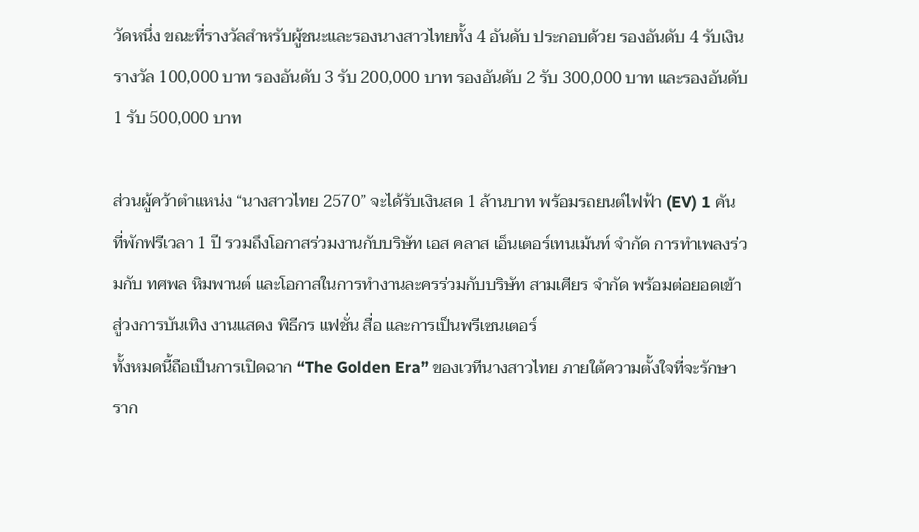วัดหนึ่ง ขณะที่รางวัลสำหรับผู้ชนะและรองนางสาวไทยทั้ง 4 อันดับ ประกอบด้วย รองอันดับ 4 รับเงินรางวัล 100,000 บาท รองอันดับ 3 รับ 200,000 บาท รองอันดับ 2 รับ 300,000 บาท และรองอันดับ 1 รับ 500,000 บาท

ส่วนผู้คว้าตำแหน่ง “นางสาวไทย 2570” จะได้รับเงินสด 1 ล้านบาท พร้อมรถยนต์ไฟฟ้า (EV) 1 คัน ที่พักฟรีเวลา 1 ปี รวมถึงโอกาสร่วมงานกับบริษัท เอส คลาส เอ็นเตอร์เทนเม้นท์ จำกัด การทำเพลงร่วมกับ ทศพล หิมพานต์ และโอกาสในการทำงานละครร่วมกับบริษัท สามเศียร จำกัด พร้อมต่อยอดเข้าสู่วงการบันเทิง งานแสดง พิธีกร แฟชั่น สื่อ และการเป็นพรีเซนเตอร์
ทั้งหมดนี้ถือเป็นการเปิดฉาก “The Golden Era” ของเวทีนางสาวไทย ภายใต้ความตั้งใจที่จะรักษาราก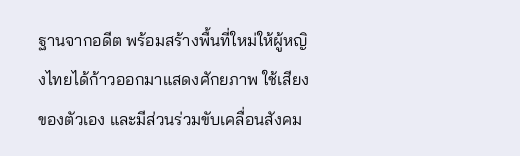ฐานจากอดีต พร้อมสร้างพื้นที่ใหม่ให้ผู้หญิงไทยได้ก้าวออกมาแสดงศักยภาพ ใช้เสียงของตัวเอง และมีส่วนร่วมขับเคลื่อนสังคม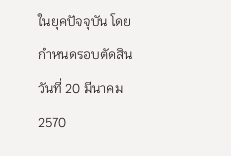ในยุคปัจจุบัน โดยกำหนดรอบตัดสินวันที่ 20 มีนาคม 2570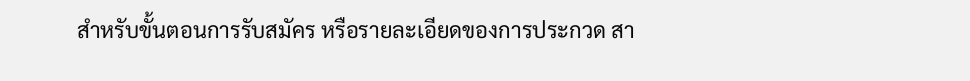สำหรับขั้นตอนการรับสมัคร หรือรายละเอียดของการประกวด สา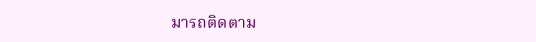มารถติดตาม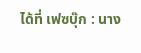ได้ที่ เฟซบุ๊ก : นาง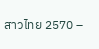สาวไทย 2570 –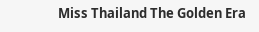Miss Thailand The Golden Era